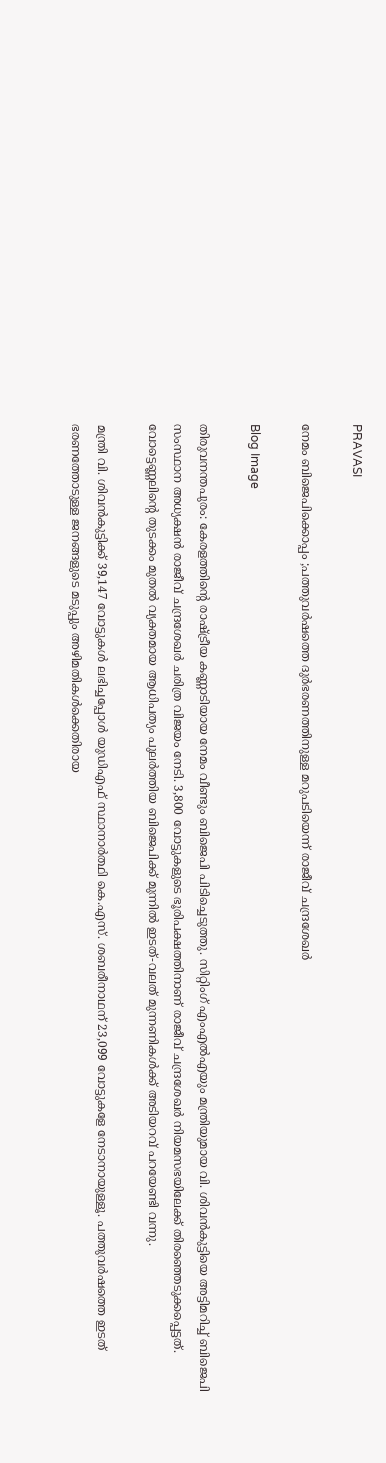PRAVASI

നേമം ബിജെപിക്കൊപ്പം ;പത്തുവർഷത്തെ ദുർഭരണത്തിനുള്ള മറുപടിയെന്ന് രാജീവ് ചന്ദ്രശേഖർ

Blog Image

തിരുവനന്തപുരം: കേരളത്തിന്റെ രാഷ്ട്രീയ കണ്ണാടിയായ നേമം വീണ്ടും ബിജെപി പിടിച്ചെടുത്തു. സിറ്റിംഗ് എംഎൽഎയും മന്ത്രിയുമായ വി. ശിവൻകുട്ടിയെ അട്ടിമറിച്ച് ബിജെപി സംസ്ഥാന അധ്യക്ഷൻ രാജീവ് ചന്ദ്രശേഖർ ചരിത്ര വിജയം നേടി. 3,800 വോട്ടുകളുടെ ഭൂരിപക്ഷത്തിനാണ് രാജീവ് ചന്ദ്രശേഖർ നിയമസഭയിലേക്ക് തിരഞ്ഞെടുക്കപ്പെട്ടത്. വോട്ടെണ്ണലിന്റെ തുടക്കം മുതൽ വ്യക്തമായ ആധിപത്യം പുലർത്തിയ ബിജെപിക്ക് മുന്നിൽ ഇടത്-വലത് മുന്നണികൾക്ക് അടിയറവ് പറയേണ്ടി വന്നു.

മന്ത്രി വി. ശിവൻകുട്ടിക്ക് 39,147 വോട്ടുകൾ ലഭിച്ചപ്പോൾ യുഡിഎഫ് സ്ഥാനാർത്ഥി കെ.എസ്. ശബരീനാഥന് 23,099 വോട്ടുകളേ നേടാനായുള്ളൂ. പത്തുവർഷത്തെ ഇടത് ഭരണത്തോടുള്ള ജനങ്ങളുടെ മടുപ്പും അഴിമതികൾക്കെതിരായ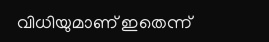വിധിയുമാണ് ഇതെന്ന്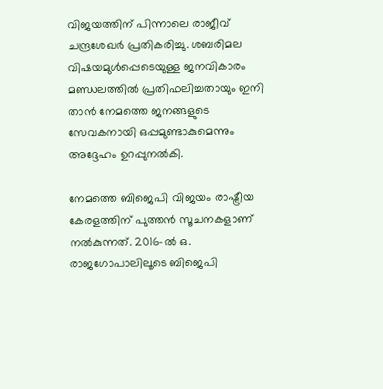വിജയത്തിന് പിന്നാലെ രാജീവ് ചന്ദ്രശേഖർ പ്രതികരിച്ചു. ശബരിമല വിഷയമുൾപ്പെടെയുള്ള ജനവികാരം മണ്ഡലത്തിൽ പ്രതിഫലിച്ചതായും ഇനി താൻ നേമത്തെ ജനങ്ങളുടെ സേവകനായി ഒപ്പമുണ്ടാകുമെന്നും അദ്ദേഹം ഉറപ്പുനൽകി.

നേമത്തെ ബിജെപി വിജയം രാഷ്ട്രീയ കേരളത്തിന് പുത്തൻ സൂചനകളാണ് നൽകുന്നത്. 2016-ൽ ഒ. രാജഗോപാലിലൂടെ ബിജെപി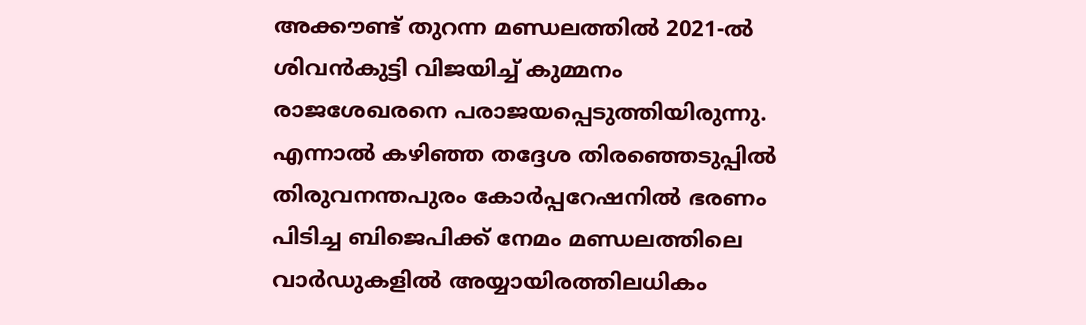അക്കൗണ്ട് തുറന്ന മണ്ഡലത്തിൽ 2021-ൽ ശിവൻകുട്ടി വിജയിച്ച് കുമ്മനം രാജശേഖരനെ പരാജയപ്പെടുത്തിയിരുന്നു. എന്നാൽ കഴിഞ്ഞ തദ്ദേശ തിരഞ്ഞെടുപ്പിൽ തിരുവനന്തപുരം കോർപ്പറേഷനിൽ ഭരണം പിടിച്ച ബിജെപിക്ക് നേമം മണ്ഡലത്തിലെ വാർഡുകളിൽ അയ്യായിരത്തിലധികം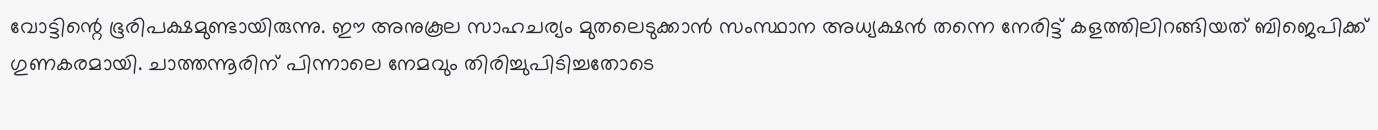വോട്ടിന്റെ ഭൂരിപക്ഷമുണ്ടായിരുന്നു. ഈ അനുകൂല സാഹചര്യം മുതലെടുക്കാൻ സംസ്ഥാന അധ്യക്ഷൻ തന്നെ നേരിട്ട് കളത്തിലിറങ്ങിയത് ബിജെപിക്ക് ഗുണകരമായി. ചാത്തന്നൂരിന് പിന്നാലെ നേമവും തിരിച്ചുപിടിച്ചതോടെ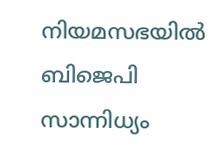നിയമസഭയിൽ ബിജെപി സാന്നിധ്യം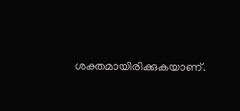ശക്തമായിരിക്കുകയാണ്.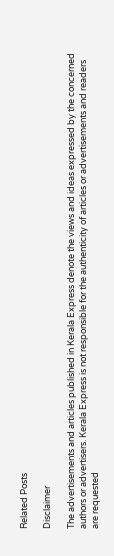Related Posts

Disclaimer

The advertisements and articles published in Kerala Express denote the views and ideas expressed by the concerned authors or advertisers. Kerala Express is not responsible for the authenticity of articles or advertisements and readers are requested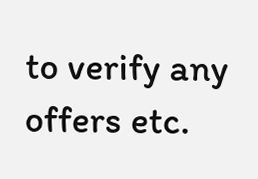to verify any offers etc.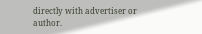directly with advertiser or author.